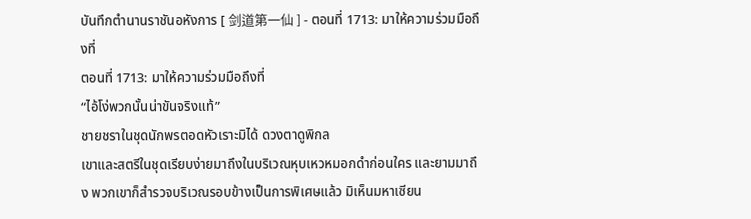บันทึกตำนานราชันอหังการ [ 剑道第一仙 ] - ตอนที่ 1713: มาให้ความร่วมมือถึงที่
ตอนที่ 1713: มาให้ความร่วมมือถึงที่
“ไอ้โง่พวกนั้นน่าขันจริงแท้”
ชายชราในชุดนักพรตอดหัวเราะมิได้ ดวงตาดูพิกล
เขาและสตรีในชุดเรียบง่ายมาถึงในบริเวณหุบเหวหมอกดำก่อนใคร และยามมาถึง พวกเขาก็สำรวจบริเวณรอบข้างเป็นการพิเศษแล้ว มิเห็นมหาเซียน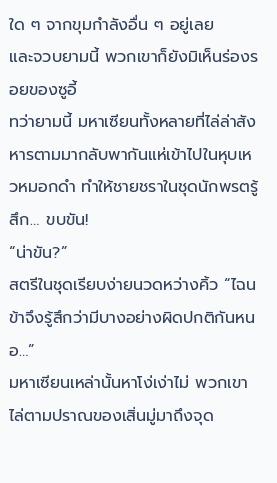ใด ๆ จากขุมกำลังอื่น ๆ อยู่เลย
และจวบยามนี้ พวกเขาก็ยังมิเห็นร่องรอยของซูอี้
ทว่ายามนี้ มหาเซียนทั้งหลายที่ไล่ล่าสังหารตามมากลับพากันแห่เข้าไปในหุบเหวหมอกดำ ทำให้ชายชราในชุดนักพรตรู้สึก… ขบขัน!
“น่าขัน?”
สตรีในชุดเรียบง่ายนวดหว่างคิ้ว “ไฉนข้าจึงรู้สึกว่ามีบางอย่างผิดปกติกันหนอ…”
มหาเซียนเหล่านั้นหาโง่เง่าไม่ พวกเขาไล่ตามปราณของเสิ่นมู่มาถึงจุด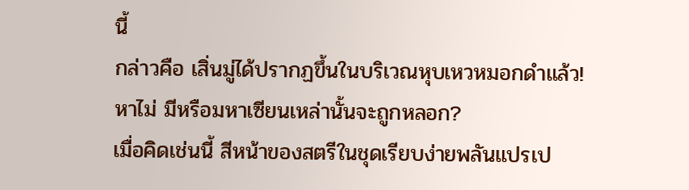นี้
กล่าวคือ เสิ่นมู่ได้ปรากฏขึ้นในบริเวณหุบเหวหมอกดำแล้ว!
หาไม่ มีหรือมหาเซียนเหล่านั้นจะถูกหลอก?
เมื่อคิดเช่นนี้ สีหน้าของสตรีในชุดเรียบง่ายพลันแปรเป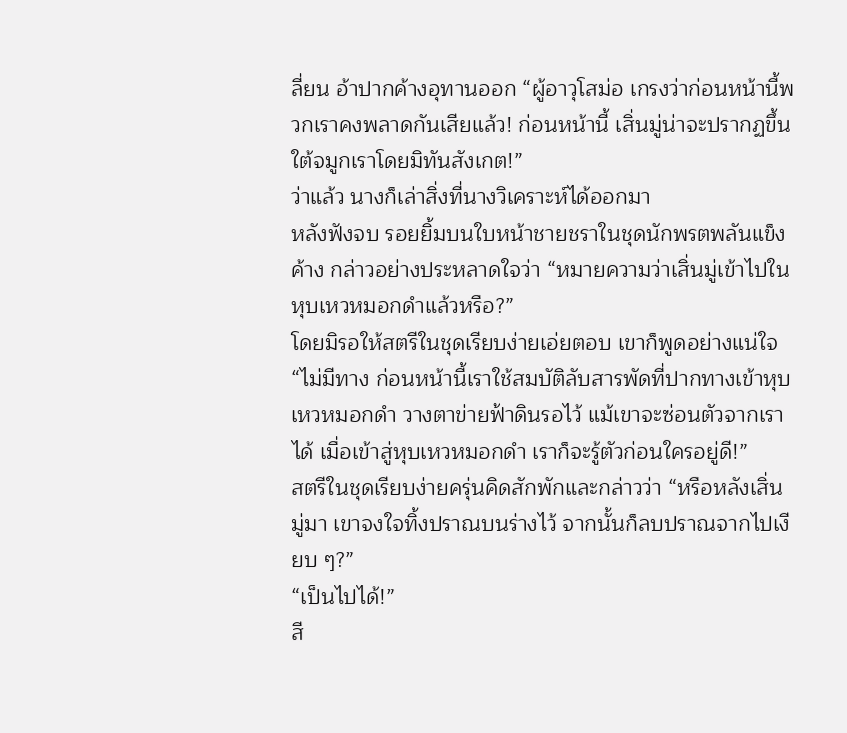ลี่ยน อ้าปากค้างอุทานออก “ผู้อาวุโสม่อ เกรงว่าก่อนหน้านี้พวกเราคงพลาดกันเสียแล้ว! ก่อนหน้านี้ เสิ่นมู่น่าจะปรากฏขึ้นใต้จมูกเราโดยมิทันสังเกต!”
ว่าแล้ว นางก็เล่าสิ่งที่นางวิเคราะห์ได้ออกมา
หลังฟังจบ รอยยิ้มบนใบหน้าชายชราในชุดนักพรตพลันแข็งค้าง กล่าวอย่างประหลาดใจว่า “หมายความว่าเสิ่นมู่เข้าไปในหุบเหวหมอกดำแล้วหรือ?”
โดยมิรอให้สตรีในชุดเรียบง่ายเอ่ยตอบ เขาก็พูดอย่างแน่ใจ “ไม่มีทาง ก่อนหน้านี้เราใช้สมบัติลับสารพัดที่ปากทางเข้าหุบเหวหมอกดำ วางตาข่ายฟ้าดินรอไว้ แม้เขาจะซ่อนตัวจากเราได้ เมื่อเข้าสู่หุบเหวหมอกดำ เราก็จะรู้ตัวก่อนใครอยู่ดี!”
สตรีในชุดเรียบง่ายครุ่นคิดสักพักและกล่าวว่า “หรือหลังเสิ่นมู่มา เขาจงใจทิ้งปราณบนร่างไว้ จากนั้นก็ลบปราณจากไปเงียบ ๆ?”
“เป็นไปได้!”
สี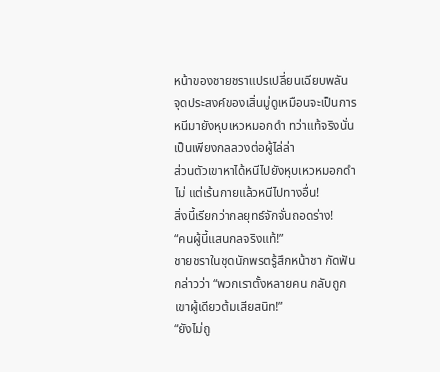หน้าของชายชราแปรเปลี่ยนเฉียบพลัน
จุดประสงค์ของเสิ่นมู่ดูเหมือนจะเป็นการหนีมายังหุบเหวหมอกดำ ทว่าแท้จริงนั่นเป็นเพียงกลลวงต่อผู้ไล่ล่า
ส่วนตัวเขาหาได้หนีไปยังหุบเหวหมอกดำไม่ แต่เร้นกายแล้วหนีไปทางอื่น!
สิ่งนี้เรียกว่ากลยุทธ์จักจั่นถอดร่าง!
“คนผู้นี้แสนกลจริงแท้!”
ชายชราในชุดนักพรตรู้สึกหน้าชา กัดฟันกล่าวว่า “พวกเราตั้งหลายคน กลับถูกเขาผู้เดียวต้มเสียสนิท!”
“ยังไม่ถู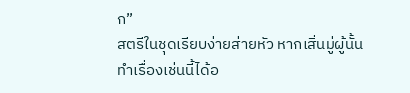ก”
สตรีในชุดเรียบง่ายส่ายหัว หากเสิ่นมู่ผู้นั้นทำเรื่องเช่นนี้ได้อ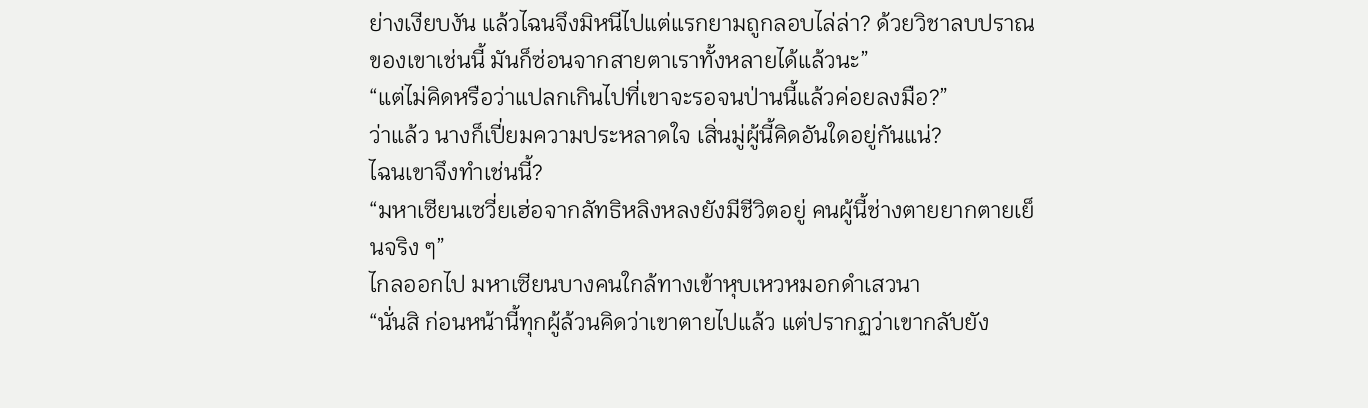ย่างเงียบงัน แล้วไฉนจึงมิหนีไปแต่แรกยามถูกลอบไล่ล่า? ด้วยวิชาลบปราณของเขาเช่นนี้ มันก็ซ่อนจากสายตาเราทั้งหลายได้แล้วนะ”
“แต่ไม่คิดหรือว่าแปลกเกินไปที่เขาจะรอจนป่านนี้แล้วค่อยลงมือ?”
ว่าแล้ว นางก็เปี่ยมความประหลาดใจ เสิ่นมู่ผู้นี้คิดอันใดอยู่กันแน่?
ไฉนเขาจึงทำเช่นนี้?
“มหาเซียนเซวี่ยเฮ่อจากลัทธิหลิงหลงยังมีชีวิตอยู่ คนผู้นี้ช่างตายยากตายเย็นจริง ๆ”
ไกลออกไป มหาเซียนบางคนใกล้ทางเข้าหุบเหวหมอกดำเสวนา
“นั่นสิ ก่อนหน้านี้ทุกผู้ล้วนคิดว่าเขาตายไปแล้ว แต่ปรากฏว่าเขากลับยัง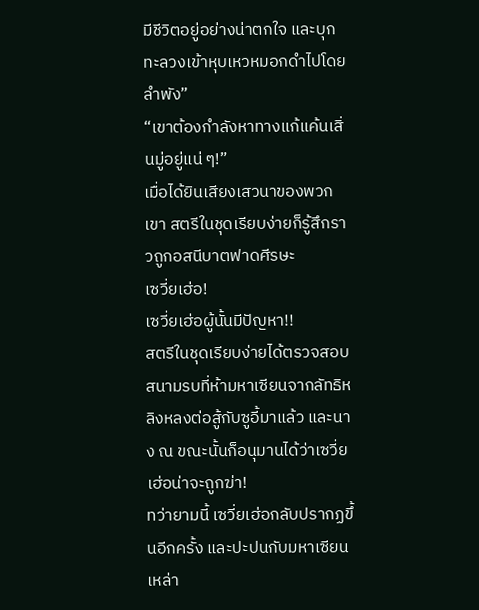มีชีวิตอยู่อย่างน่าตกใจ และบุกทะลวงเข้าหุบเหวหมอกดำไปโดยลำพัง”
“เขาต้องกำลังหาทางแก้แค้นเสิ่นมู่อยู่แน่ ๆ!”
เมื่อได้ยินเสียงเสวนาของพวกเขา สตรีในชุดเรียบง่ายก็รู้สึกราวถูกอสนีบาตฟาดศีรษะ
เซวี่ยเฮ่อ!
เซวี่ยเฮ่อผู้นั้นมีปัญหา!!
สตรีในชุดเรียบง่ายได้ตรวจสอบสนามรบที่ห้ามหาเซียนจากลัทธิหลิงหลงต่อสู้กับซูอี้มาแล้ว และนาง ณ ขณะนั้นก็อนุมานได้ว่าเซวี่ยเฮ่อน่าจะถูกฆ่า!
ทว่ายามนี้ เซวี่ยเฮ่อกลับปรากฏขึ้นอีกครั้ง และปะปนกับมหาเซียนเหล่า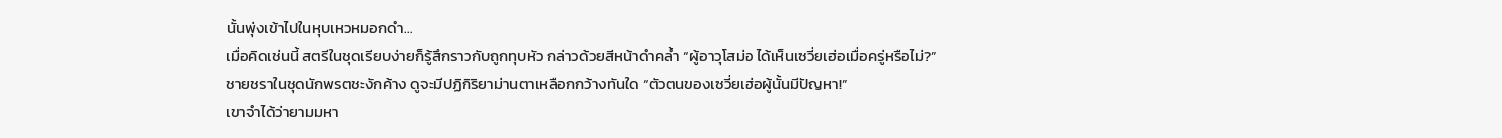นั้นพุ่งเข้าไปในหุบเหวหมอกดำ…
เมื่อคิดเช่นนี้ สตรีในชุดเรียบง่ายก็รู้สึกราวกับถูกทุบหัว กล่าวด้วยสีหน้าดำคล้ำ “ผู้อาวุโสม่อ ได้เห็นเซวี่ยเฮ่อเมื่อครู่หรือไม่?”
ชายชราในชุดนักพรตชะงักค้าง ดูจะมีปฏิกิริยาม่านตาเหลือกกว้างทันใด “ตัวตนของเซวี่ยเฮ่อผู้นั้นมีปัญหา!”
เขาจำได้ว่ายามมหา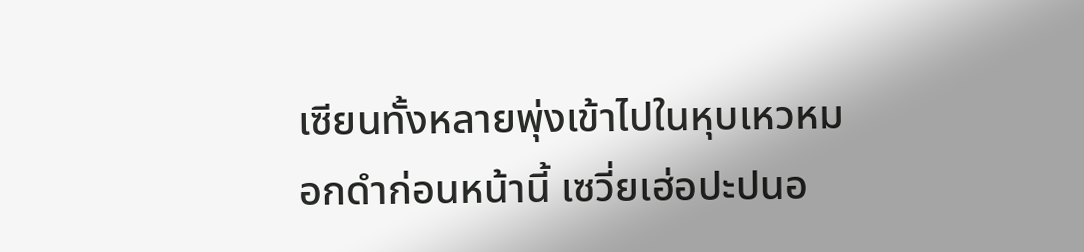เซียนทั้งหลายพุ่งเข้าไปในหุบเหวหมอกดำก่อนหน้านี้ เซวี่ยเฮ่อปะปนอ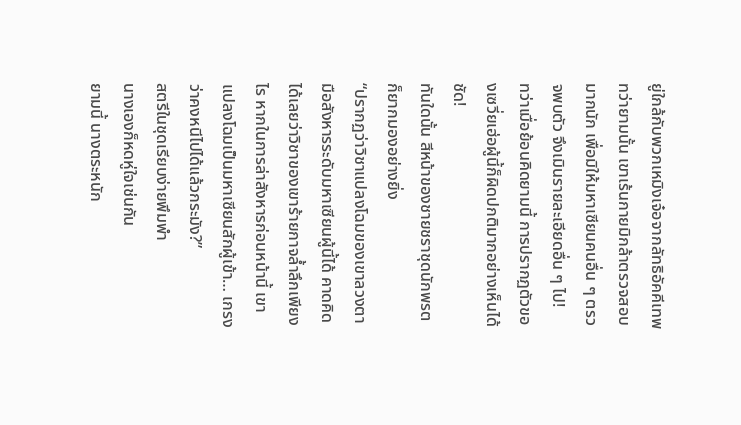ยู่ใกล้กับพวกเหมิงเจ๋อจากลัทธิอัคคีเทพ
ทว่ายามนั้น เขาเร้นกายมิกล้าตรวจสอบมากนัก เพื่อมิให้มหาเซียนคนอื่น ๆ ตรวจพบตัว จึงเมินรายละเอียดอื่น ๆ ไป!
ทว่าเมื่อย้อนคิดยามนี้ การปรากฏตัวของเซวี่ยเฮ่อผู้นี้ก็ผิดปกติมากอย่างเห็นได้ชัด!
ทันใดนั้น สีหน้าของชายชราชุดนักพรตก็ยากมองอย่างยิ่ง
“ปรากฏว่าวิชาแปลงโฉมของเขาลวงตามือสังหารระดับมหาเซียนผู้นี้ได้ คาดคิดได้เลยว่าวิชาของเขาร้ายกาจล้ำลึกเพียงไร หากในการล่าสังหารก่อนหน้านี้ เขาแปลงโฉมเป็นมหาเซียนสักผู้เข้า… เกรงว่าคงหนีไปได้แล้วกระมัง?”
สตรีในชุดเรียบง่ายพึมพำ
นางเองก็หดหู่ใจเช่นกัน
ยามนี้ นางตระหนัก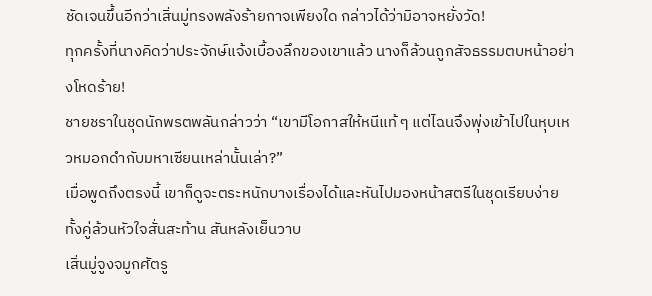ชัดเจนขึ้นอีกว่าเสิ่นมู่ทรงพลังร้ายกาจเพียงใด กล่าวได้ว่ามิอาจหยั่งวัด!
ทุกครั้งที่นางคิดว่าประจักษ์แจ้งเบื้องลึกของเขาแล้ว นางก็ล้วนถูกสัจธรรมตบหน้าอย่างโหดร้าย!
ชายชราในชุดนักพรตพลันกล่าวว่า “เขามีโอกาสให้หนีแท้ ๆ แต่ไฉนจึงพุ่งเข้าไปในหุบเหวหมอกดำกับมหาเซียนเหล่านั้นเล่า?”
เมื่อพูดถึงตรงนี้ เขาก็ดูจะตระหนักบางเรื่องได้และหันไปมองหน้าสตรีในชุดเรียบง่าย ทั้งคู่ล้วนหัวใจสั่นสะท้าน สันหลังเย็นวาบ
เสิ่นมู่จูงจมูกศัตรู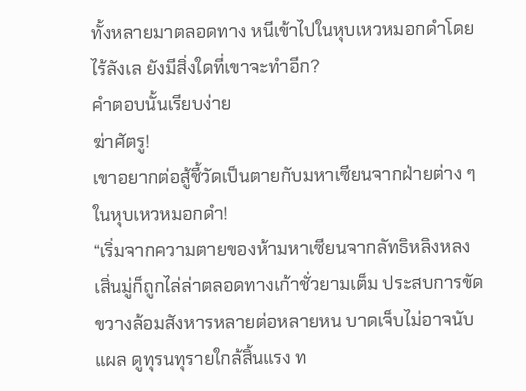ทั้งหลายมาตลอดทาง หนีเข้าไปในหุบเหวหมอกดำโดยไร้ลังเล ยังมีสิ่งใดที่เขาจะทำอีก?
คำตอบนั้นเรียบง่าย
ฆ่าศัตรู!
เขาอยากต่อสู้ชี้วัดเป็นตายกับมหาเซียนจากฝ่ายต่าง ๆ ในหุบเหวหมอกดำ!
“เริ่มจากความตายของห้ามหาเซียนจากลัทธิหลิงหลง เสิ่นมู่ก็ถูกไล่ล่าตลอดทางเก้าชั่วยามเต็ม ประสบการขัดขวางล้อมสังหารหลายต่อหลายหน บาดเจ็บไม่อาจนับแผล ดูทุรนทุรายใกล้สิ้นแรง ท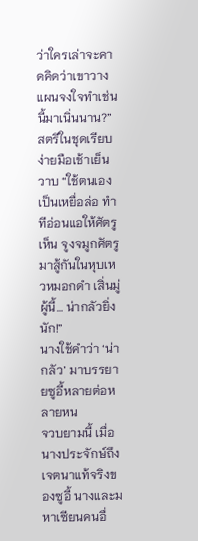ว่าใครเล่าจะคาดคิดว่าเขาวางแผนจงใจทำเช่นนี้มาเนิ่นนาน?”
สตรีในชุดเรียบง่ายมือเช้าเย็นวาบ “ใช้ตนเองเป็นเหยื่อล่อ ทำทีอ่อนแอให้ศัตรูเห็น จูงจมูกศัตรูมาสู้กันในหุบเหวหมอกดำ เสิ่นมู่ผู้นี้… น่ากลัวยิ่งนัก!”
นางใช้คำว่า ‘น่ากลัว’ มาบรรยายซูอี้หลายต่อหลายหน
จวบยามนี้ เมื่อนางประจักษ์ถึงเจตนาแท้จริงของซูอี้ นางและมหาเซียนคนอื่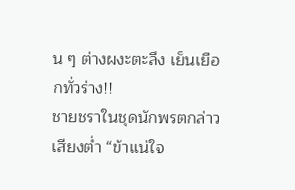น ๆ ต่างผงะตะลึง เย็นเยือกทั่วร่าง!!
ชายชราในชุดนักพรตกล่าวเสียงต่ำ “ข้าแน่ใจ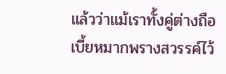แล้วว่าแม้เราทั้งคู่ต่างถือเบี้ยหมากพรางสวรรค์ไว้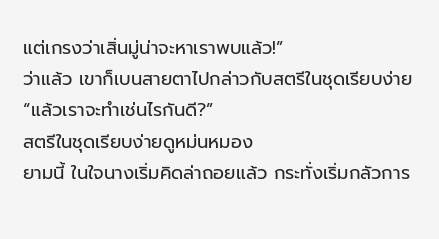แต่เกรงว่าเสิ่นมู่น่าจะหาเราพบแล้ว!”
ว่าแล้ว เขาก็เบนสายตาไปกล่าวกับสตรีในชุดเรียบง่าย “แล้วเราจะทำเช่นไรกันดี?”
สตรีในชุดเรียบง่ายดูหม่นหมอง
ยามนี้ ในใจนางเริ่มคิดล่าถอยแล้ว กระทั่งเริ่มกลัวการ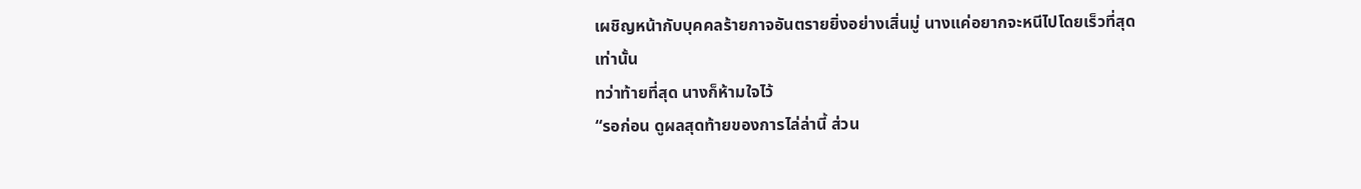เผชิญหน้ากับบุคคลร้ายกาจอันตรายยิ่งอย่างเสิ่นมู่ นางแค่อยากจะหนีไปโดยเร็วที่สุดเท่านั้น
ทว่าท้ายที่สุด นางก็ห้ามใจไว้
“รอก่อน ดูผลสุดท้ายของการไล่ล่านี้ ส่วน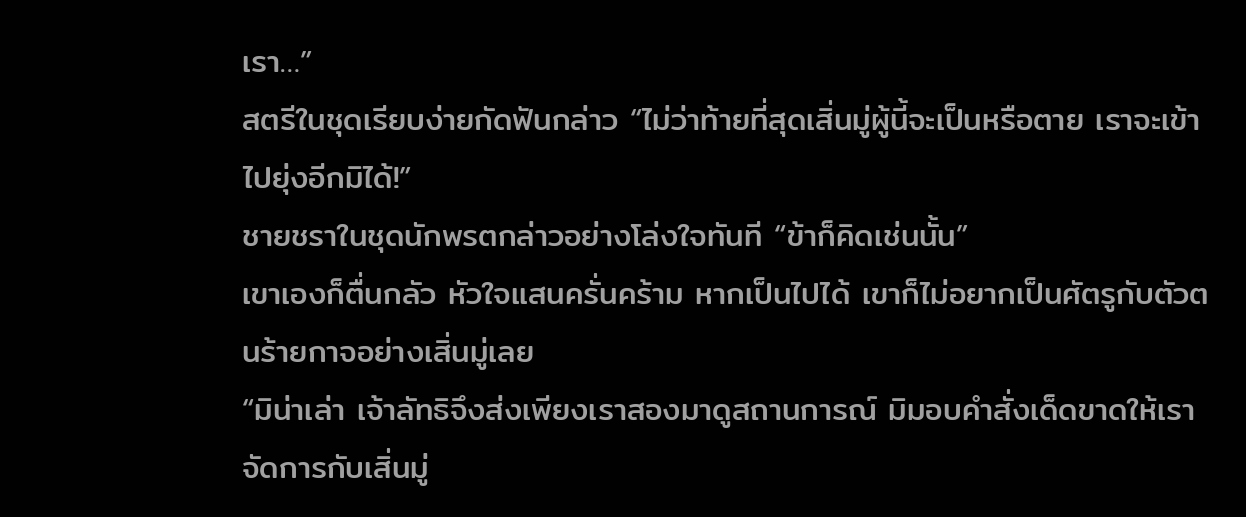เรา…”
สตรีในชุดเรียบง่ายกัดฟันกล่าว “ไม่ว่าท้ายที่สุดเสิ่นมู่ผู้นี้จะเป็นหรือตาย เราจะเข้าไปยุ่งอีกมิได้!”
ชายชราในชุดนักพรตกล่าวอย่างโล่งใจทันที “ข้าก็คิดเช่นนั้น”
เขาเองก็ตื่นกลัว หัวใจแสนครั่นคร้าม หากเป็นไปได้ เขาก็ไม่อยากเป็นศัตรูกับตัวตนร้ายกาจอย่างเสิ่นมู่เลย
“มิน่าเล่า เจ้าลัทธิจึงส่งเพียงเราสองมาดูสถานการณ์ มิมอบคำสั่งเด็ดขาดให้เราจัดการกับเสิ่นมู่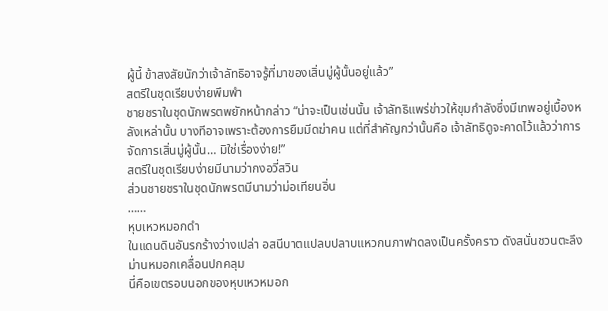ผู้นี้ ข้าสงสัยนักว่าเจ้าลัทธิอาจรู้ที่มาของเสิ่นมู่ผู้นั้นอยู่แล้ว”
สตรีในชุดเรียบง่ายพึมพำ
ชายชราในชุดนักพรตพยักหน้ากล่าว “น่าจะเป็นเช่นนั้น เจ้าลัทธิแพร่ข่าวให้ขุมกำลังซึ่งมีเทพอยู่เบื้องหลังเหล่านั้น บางทีอาจเพราะต้องการยืมมีดฆ่าคน แต่ที่สำคัญกว่านั้นคือ เจ้าลัทธิดูจะคาดไว้แล้วว่าการจัดการเสิ่นมู่ผู้นั้น… มิใช่เรื่องง่าย!”
สตรีในชุดเรียบง่ายมีนามว่ากงอวี่สวิน
ส่วนชายชราในชุดนักพรตมีนามว่าม่อเทียนอิ่น
……
หุบเหวหมอกดำ
ในแดนดินอันรกร้างว่างเปล่า อสนีบาตแปลบปลาบแหวกนภาฟาดลงเป็นครั้งคราว ดังสนั่นชวนตะลึง ม่านหมอกเคลื่อนปกคลุม
นี่คือเขตรอบนอกของหุบเหวหมอก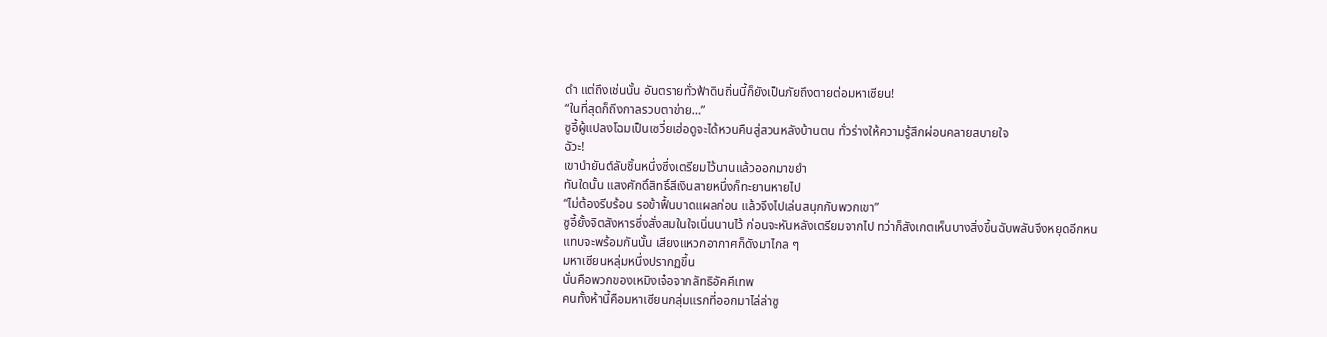ดำ แต่ถึงเช่นนั้น อันตรายทั่วฟ้าดินถิ่นนี้ก็ยังเป็นภัยถึงตายต่อมหาเซียน!
“ในที่สุดก็ถึงกาลรวบตาข่าย…”
ซูอี้ผู้แปลงโฉมเป็นเซวี่ยเฮ่อดูจะได้หวนคืนสู่สวนหลังบ้านตน ทั่วร่างให้ความรู้สึกผ่อนคลายสบายใจ
ฉัวะ!
เขานำยันต์ลับชิ้นหนึ่งซึ่งเตรียมไว้นานแล้วออกมาขยำ
ทันใดนั้น แสงศักดิ์สิทธิ์สีเงินสายหนึ่งก็ทะยานหายไป
“ไม่ต้องรีบร้อน รอข้าฟื้นบาดแผลก่อน แล้วจึงไปเล่นสนุกกับพวกเขา”
ซูอี้ยั้งจิตสังหารซึ่งสั่งสมในใจเนิ่นนานไว้ ก่อนจะหันหลังเตรียมจากไป ทว่าก็สังเกตเห็นบางสิ่งขึ้นฉับพลันจึงหยุดอีกหน
แทบจะพร้อมกันนั้น เสียงแหวกอากาศก็ดังมาไกล ๆ
มหาเซียนหลุ่มหนึ่งปรากฏขึ้น
นั่นคือพวกของเหมิงเจ๋อจากลัทธิอัคคีเทพ
คนทั้งห้านี้คือมหาเซียนกลุ่มแรกที่ออกมาไล่ล่าซู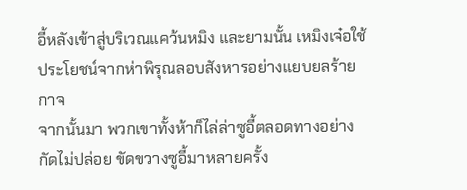อี้หลังเข้าสู่บริเวณแคว้นหมิง และยามนั้น เหมิงเจ๋อใช้ประโยชน์จากห่าพิรุณลอบสังหารอย่างแยบยลร้ายกาจ
จากนั้นมา พวกเขาทั้งห้าก็ไล่ล่าซูอี้ตลอดทางอย่างกัดไม่ปล่อย ขัดขวางซูอี้มาหลายครั้ง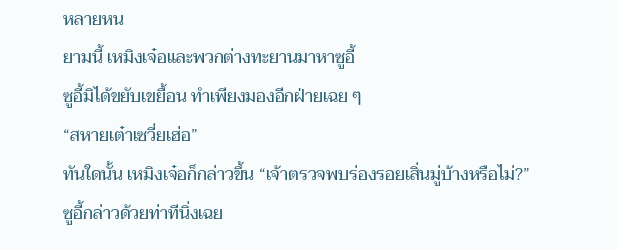หลายหน
ยามนี้ เหมิงเจ๋อและพวกต่างทะยานมาหาซูอี้
ซูอี้มิได้ขยับเขยื้อน ทำเพียงมองอีกฝ่ายเฉย ๆ
“สหายเต๋าเซวี่ยเฮ่อ”
ทันใดนั้น เหมิงเจ๋อก็กล่าวขึ้น “เจ้าตรวจพบร่องรอยเสิ่นมู่บ้างหรือไม่?”
ซูอี้กล่าวด้วยท่าทีนิ่งเฉย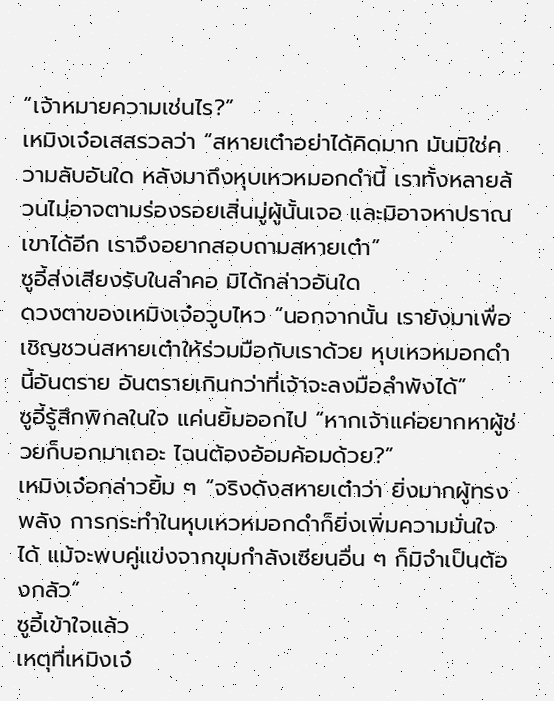“เจ้าหมายความเช่นไร?”
เหมิงเจ๋อเสสรวลว่า “สหายเต๋าอย่าได้คิดมาก มันมิใช่ความลับอันใด หลังมาถึงหุบเหวหมอกดำนี้ เราทั้งหลายล้วนไม่อาจตามร่องรอยเสิ่นมู่ผู้นั้นเจอ และมิอาจหาปราณเขาได้อีก เราจึงอยากสอบถามสหายเต๋า”
ซูอี้ส่งเสียงรับในลำคอ มิได้กล่าวอันใด
ดวงตาของเหมิงเจ๋อวูบไหว “นอกจากนั้น เรายังมาเพื่อเชิญชวนสหายเต๋าให้ร่วมมือกับเราด้วย หุบเหวหมอกดำนี้อันตราย อันตรายเกินกว่าที่เจ้าจะลงมือลำพังได้”
ซูอี้รู้สึกพิกลในใจ แค่นยิ้มออกไป “หากเจ้าแค่อยากหาผู้ช่วยก็บอกมาเถอะ ไฉนต้องอ้อมค้อมด้วย?”
เหมิงเจ๋อกล่าวยิ้ม ๆ “จริงดังสหายเต๋าว่า ยิ่งมากผู้ทรงพลัง การกระทำในหุบเหวหมอกดำก็ยิ่งเพิ่มความมั่นใจได้ แม้จะพบคู่แข่งจากขุมกำลังเซียนอื่น ๆ ก็มิจำเป็นต้องกลัว”
ซูอี้เข้าใจแล้ว
เหตุที่เหมิงเจ๋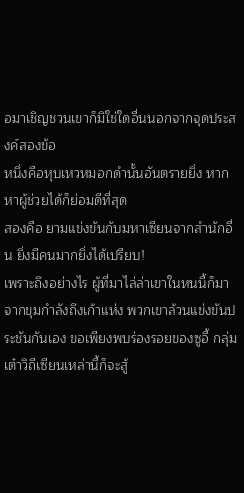อมาเชิญชวนเขาก็มิใช่ใดอื่นนอกจากจุดประสงค์สองข้อ
หนึ่งคือหุบเหวหมอกดำนั้นอันตรายยิ่ง หากหาผู้ช่วยได้ก็ย่อมดีที่สุด
สองคือ ยามแข่งขันกับมหาเซียนจากสำนักอื่น ยิ่งมีคนมากยิ่งได้เปรียบ!
เพราะถึงอย่างไร ผู้ที่มาไล่ล่าเขาในหนนี้ก็มาจากขุมกำลังถึงเก้าแห่ง พวกเขาล้วนแข่งขันประชันกันเอง ขอเพียงพบร่องรอยของซูอี้ กลุ่มเต๋าวิถีเซียนเหล่านี้ก็จะสู้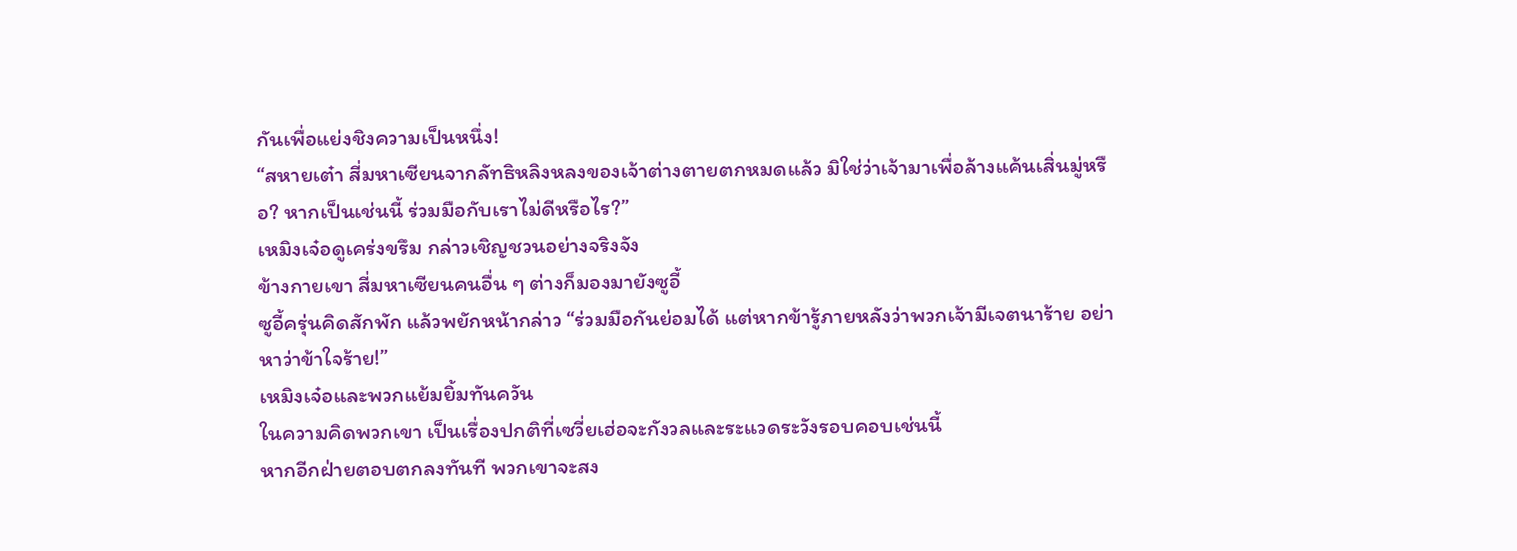กันเพื่อแย่งชิงความเป็นหนึ่ง!
“สหายเต๋า สี่มหาเซียนจากลัทธิหลิงหลงของเจ้าต่างตายตกหมดแล้ว มิใช่ว่าเจ้ามาเพื่อล้างแค้นเสิ่นมู่หรือ? หากเป็นเช่นนี้ ร่วมมือกับเราไม่ดีหรือไร?”
เหมิงเจ๋อดูเคร่งขรึม กล่าวเชิญชวนอย่างจริงจัง
ข้างกายเขา สี่มหาเซียนคนอื่น ๆ ต่างก็มองมายังซูอี้
ซูอี้ครุ่นคิดสักพัก แล้วพยักหน้ากล่าว “ร่วมมือกันย่อมได้ แต่หากข้ารู้ภายหลังว่าพวกเจ้ามีเจตนาร้าย อย่าหาว่าข้าใจร้าย!”
เหมิงเจ๋อและพวกแย้มยิ้มทันควัน
ในความคิดพวกเขา เป็นเรื่องปกติที่เซวี่ยเฮ่อจะกังวลและระแวดระวังรอบคอบเช่นนี้
หากอีกฝ่ายตอบตกลงทันที พวกเขาจะสง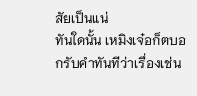สัยเป็นแน่
ทันใดนั้น เหมิงเจ๋อก็ตบอกรับคำทันทีว่าเรื่องเช่น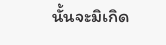นั้นจะมิเกิด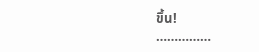ขึ้น!
……………